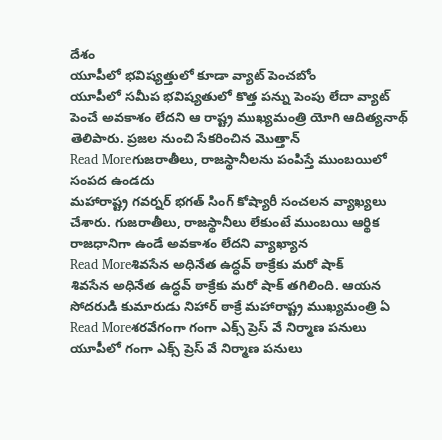దేశం
యూపీలో భవిష్యత్తులో కూడా వ్యాట్ పెంచబోం
యూపీలో సమీప భవిష్యతులో కొత్త పన్ను పెంపు లేదా వ్యాట్ పెంచే అవకాశం లేదని ఆ రాష్ట్ర ముఖ్యమంత్రి యోగి ఆదిత్యనాథ్ తెలిపారు. ప్రజల నుంచి సేకరించిన మొత్తాన్
Read Moreగుజరాతీలు, రాజస్థానీలను పంపిస్తే ముంబయిలో సంపద ఉండదు
మహారాష్ట్ర గవర్నర్ భగత్ సింగ్ కోష్యారీ సంచలన వ్యాఖ్యలు చేశారు. గుజరాతీలు, రాజస్థానీలు లేకుంటే ముంబయి ఆర్థిక రాజధానిగా ఉండే అవకాశం లేదని వ్యాఖ్యాన
Read Moreశివసేన అధినేత ఉద్ధవ్ ఠాక్రేకు మరో షాక్
శివసేన అధినేత ఉద్ధవ్ ఠాక్రేకు మరో షాక్ తగిలింది. ఆయన సోదరుడి కుమారుడు నిహార్ ఠాక్రే మహారాష్ట్ర ముఖ్యమంత్రి ఏ
Read Moreశరవేగంగా గంగా ఎక్స్ ప్రెస్ వే నిర్మాణ పనులు
యూపీలో గంగా ఎక్స్ ప్రెస్ వే నిర్మాణ పనులు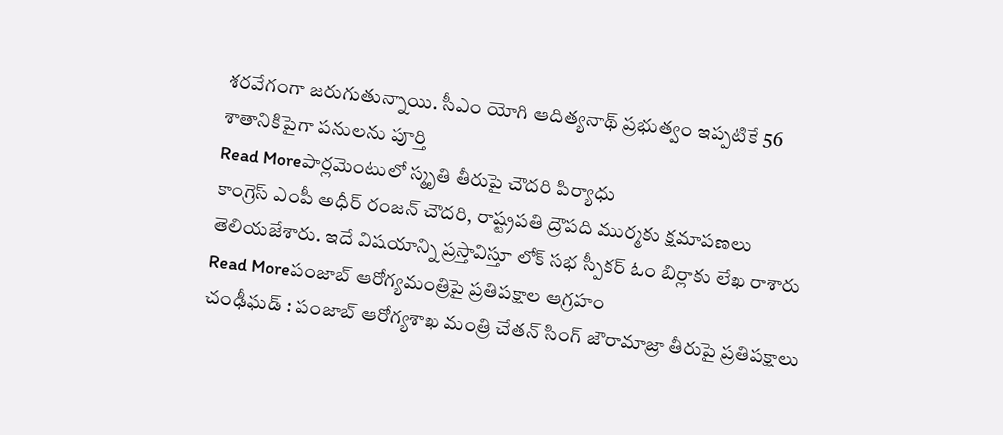శరవేగంగా జరుగుతున్నాయి. సీఎం యోగి ఆదిత్యనాథ్ ప్రభుత్వం ఇప్పటికే 56 శాతానికిపైగా పనులను పూర్తి
Read Moreపార్లమెంటులో స్మృతి తీరుపై చౌదరి పిర్యాధు
కాంగ్రెస్ ఎంపీ అధీర్ రంజన్ చౌదరి, రాష్ట్రపతి ద్రౌపది ముర్మకు క్షమాపణలు తెలియజేశారు. ఇదే విషయాన్ని ప్రస్తావిస్తూ లోక్ సభ స్పీకర్ ఓం బిర్లాకు లేఖ రాశారు
Read Moreపంజాబ్ ఆరోగ్యమంత్రిపై ప్రతిపక్షాల ఆగ్రహం
చంఢీఘడ్ : పంజాబ్ ఆరోగ్యశాఖ మంత్రి చేతన్ సింగ్ జౌరామాజ్రా తీరుపై ప్రతిపక్షాలు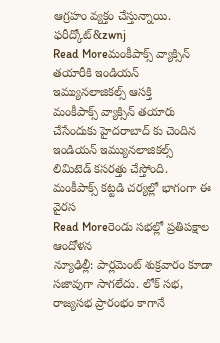ఆగ్రహం వ్యక్తం చేస్తున్నాయి. ఫరీద్కోట్&zwnj
Read Moreమంకీపాక్స్ వ్యాక్సిన్ తయారీకి ఇండియన్ ఇమ్యునలాజికల్స్ ఆసక్తి
మంకీపాక్స్ వ్యాక్సిన్ తయారు చేసేందుకు హైదరాబాద్ కు చెందిన ఇండియన్ ఇమ్యునలాజికల్స్ లిమిటెడ్ కసరత్తు చేస్తోంది. మంకీపాక్స్ కట్టడి చర్యల్లో భాగంగా ఈ వైరస
Read Moreరెండు సభల్లో ప్రతిపక్షాల ఆందోళన
న్యూఢిల్లీ: పార్లమెంట్ శుక్రవారం కూడా సజావుగా సాగలేదు. లోక్ సభ, రాజ్యసభ ప్రారంభం కాగానే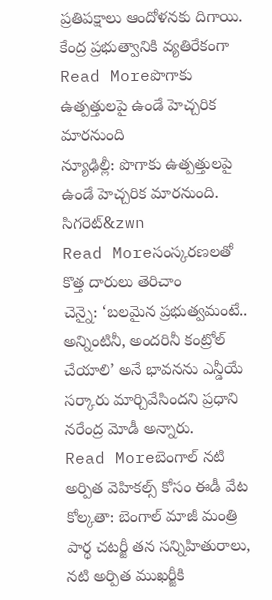ప్రతిపక్షాలు ఆందోళనకు దిగాయి. కేంద్ర ప్రభుత్వానికి వ్యతిరేకంగా
Read Moreపొగాకు ఉత్పత్తులపై ఉండే హెచ్చరిక మారనుంది
న్యూఢిల్లీ: పొగాకు ఉత్పత్తులపై ఉండే హెచ్చరిక మారనుంది. సిగరెట్&zwn
Read Moreసంస్కరణలతో కొత్త దారులు తెరిచాం
చెన్నై: ‘బలమైన ప్రభుత్వమంటే.. అన్నింటినీ, అందరినీ కంట్రోల్ చేయాలి’ అనే భావనను ఎన్డీయే సర్కారు మార్చివేసిందని ప్రధాని నరేంద్ర మోడీ అన్నారు.
Read Moreబెంగాల్ నటి అర్పిత వెహికల్స్ కోసం ఈడీ వేట
కోల్కతా: బెంగాల్ మాజీ మంత్రి పార్థ చటర్జీ తన సన్నిహితురాలు, నటి అర్పిత ముఖర్జీకి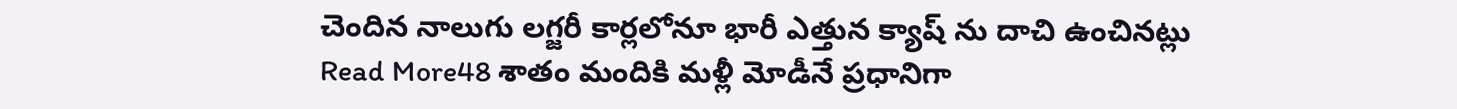చెందిన నాలుగు లగ్జరీ కార్లలోనూ భారీ ఎత్తున క్యాష్ ను దాచి ఉంచినట్లు
Read More48 శాతం మందికి మళ్లీ మోడీనే ప్రధానిగా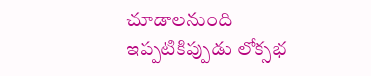చూడాలనుంది
ఇప్పటికిప్పుడు లోక్సభ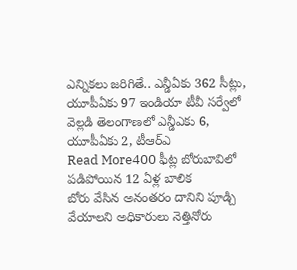ఎన్నికలు జరిగితే.. ఎన్డీఏకు 362 సీట్లు, యూపీఏకు 97 ఇండియా టీవీ సర్వేలో వెల్లడి తెలంగాణలో ఎన్డీఎకు 6, యూపీఏకు 2, టీఆర్ఎ
Read More400 ఫీట్ల బోరుబావిలో పడిపోయిన 12 ఏళ్ల బాలిక
బోరు వేసిన అనంతరం దానిని పూడ్చి వేయాలని అధికారులు నెత్తినోరు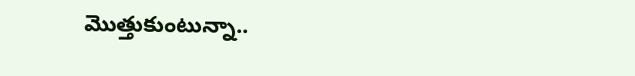మొత్తుకుంటున్నా..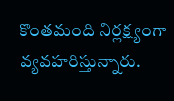కొంతమంది నిర్లక్ష్యంగా వ్యవహరిస్తున్నారు.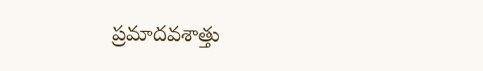ప్రమాదవశాత్తు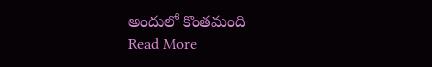అందులో కొంతమంది
Read More